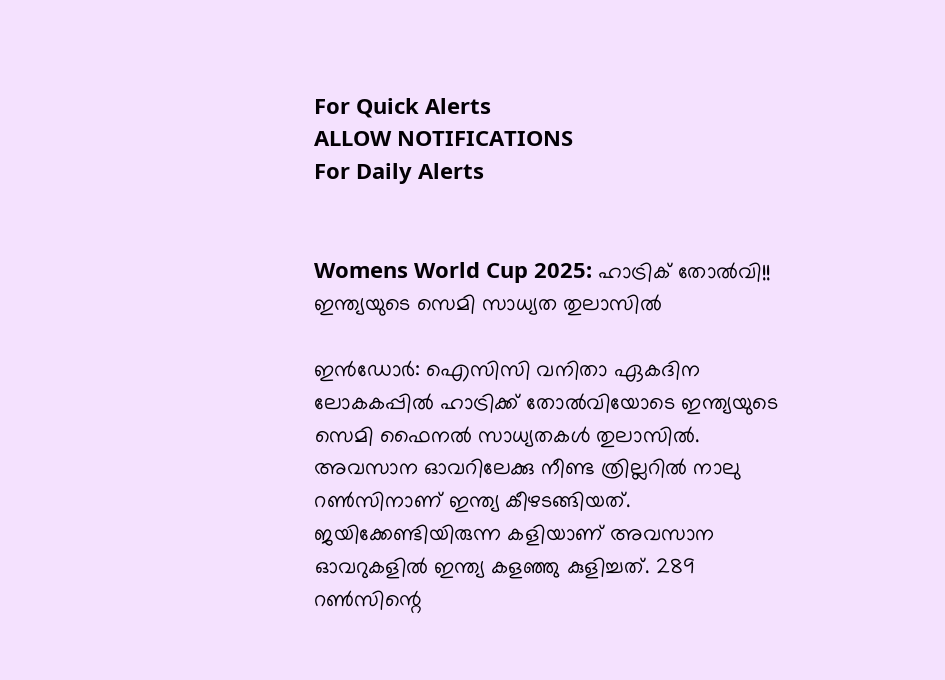For Quick Alerts
ALLOW NOTIFICATIONS
For Daily Alerts


Womens World Cup 2025: ഹാട്രിക് തോല്‍വി!! ഇന്ത്യയുടെ സെമി സാധ്യത തുലാസില്‍

ഇന്‍ഡോര്‍: ഐസിസി വനിതാ ഏകദിന ലോകകപ്പില്‍ ഹാട്രിക്ക് തോല്‍വിയോടെ ഇന്ത്യയുടെ സെമി ഫൈനല്‍ സാധ്യതകള്‍ തുലാസില്‍. അവസാന ഓവറിലേക്കു നീണ്ട ത്രില്ലറില്‍ നാലു റണ്‍സിനാണ് ഇന്ത്യ കീഴടങ്ങിയത്. ജയിക്കേണ്ടിയിരുന്ന കളിയാണ് അവസാന ഓവറുകളില്‍ ഇന്ത്യ കളഞ്ഞു കുളിച്ചത്. 289 റണ്‍സിന്റെ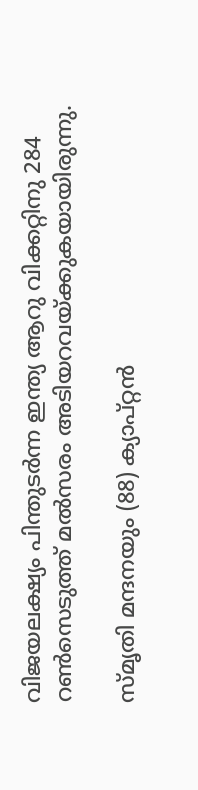വിജയലക്ഷ്യം പിന്തുടര്‍ന്ന ഇന്ത്യ ആറു വിക്കറ്റിനു 284 റണ്‍സെടുത്ത് മല്‍സരം അടിയറവയ്ക്കുകയായിരുന്നു.

സ്മൃതി മന്ദനയും (88) ക്യാപ്റ്റന്‍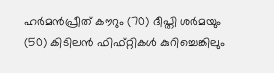ഹര്‍മന്‍പ്രീത് കൗറും (70) ദീപ്തി ശര്‍മയും (50) കിടിലന്‍ ഫിഫ്റ്റികള്‍ കുറിച്ചെങ്കിലും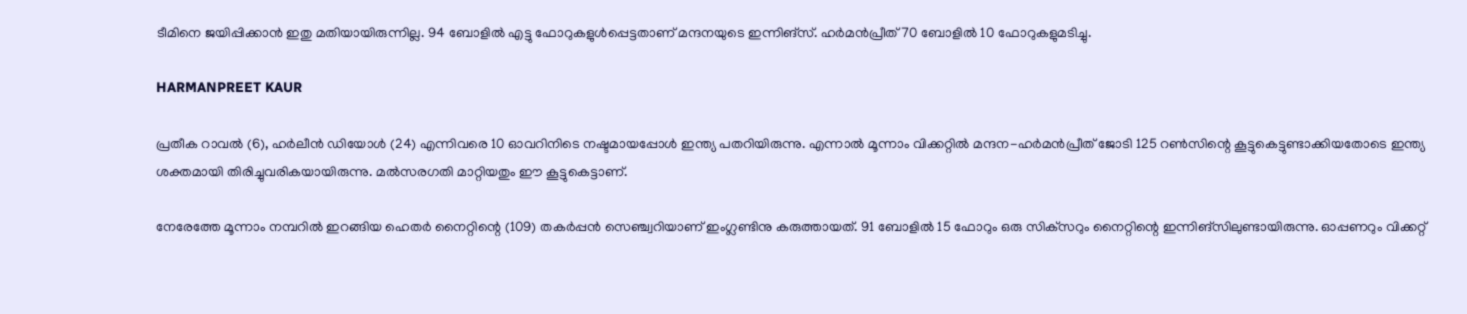ടീമിനെ ജയിപ്പിക്കാന്‍ ഇതു മതിയായിരുന്നില്ല. 94 ബോളില്‍ എട്ടു ഫോറുകളുള്‍പ്പെട്ടതാണ് മന്ദനയുടെ ഇന്നിങ്‌സ്. ഹര്‍മന്‍പ്രീത് 70 ബോളില്‍ 10 ഫോറുകളുമടിച്ചു.

HARMANPREET KAUR

പ്രതീക റാവല്‍ (6), ഹര്‍ലീന്‍ ഡിയോള്‍ (24) എന്നിവരെ 10 ഓവറിനിടെ നഷ്ടമായപ്പോള്‍ ഇന്ത്യ പതറിയിരുന്നു. എന്നാല്‍ മൂന്നാം വിക്കറ്റില്‍ മന്ദന-ഹര്‍മന്‍പ്രീത് ജോടി 125 റണ്‍സിന്റെ കൂട്ടുകെട്ടുണ്ടാക്കിയതോടെ ഇന്ത്യ ശക്തമായി തിരിച്ചുവരികയായിരുന്നു. മല്‍സരഗതി മാറ്റിയതും ഈ കൂട്ടുകെട്ടാണ്.

നേരേത്തേ മൂന്നാം നമ്പറില്‍ ഇറങ്ങിയ ഹെതര്‍ നൈറ്റിന്റെ (109) തകര്‍പ്പന്‍ സെഞ്ച്വറിയാണ് ഇംഗ്ലണ്ടിനു കരുത്തായത്. 91 ബോളില്‍ 15 ഫോറും ഒരു സിക്‌സറും നൈറ്റിന്റെ ഇന്നിങ്‌സിലുണ്ടായിരുന്നു. ഓപ്പണറും വിക്കറ്റ്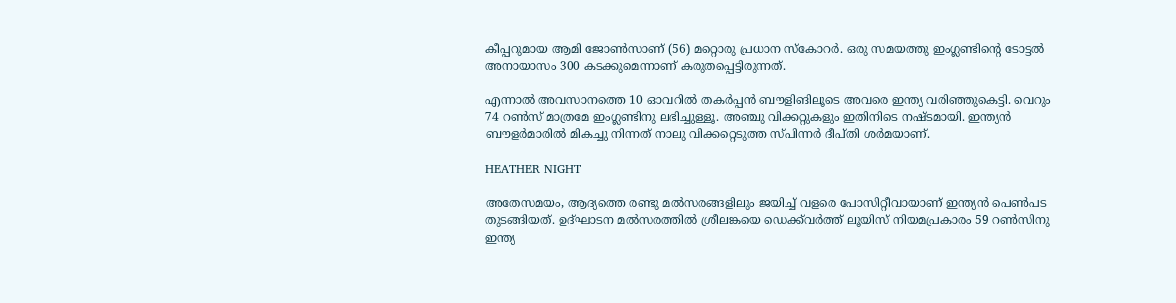കീപ്പറുമായ ആമി ജോണ്‍സാണ് (56) മറ്റൊരു പ്രധാന സ്‌കോറര്‍. ഒരു സമയത്തു ഇംഗ്ലണ്ടിന്റെ ടോട്ടല്‍ അനായാസം 300 കടക്കുമെന്നാണ് കരുതപ്പെട്ടിരുന്നത്.

എന്നാല്‍ അവസാനത്തെ 10 ഓവറില്‍ തകര്‍പ്പന്‍ ബൗളിങിലൂടെ അവരെ ഇന്ത്യ വരിഞ്ഞുകെട്ടി. വെറും 74 റണ്‍സ് മാത്രമേ ഇംഗ്ലണ്ടിനു ലഭിച്ചുള്ളൂ. അഞ്ചു വിക്കറ്റുകളും ഇതിനിടെ നഷ്ടമായി. ഇന്ത്യന്‍ ബൗളര്‍മാരില്‍ മികച്ചു നിന്നത് നാലു വിക്കറ്റെടുത്ത സ്പിന്നര്‍ ദീപ്തി ശര്‍മയാണ്.

HEATHER NIGHT

അതേസമയം, ആദ്യത്തെ രണ്ടു മല്‍സരങ്ങളിലും ജയിച്ച് വളരെ പോസിറ്റീവായാണ് ഇന്ത്യന്‍ പെണ്‍പട തുടങ്ങിയത്. ഉദ്ഘാടന മല്‍സരത്തില്‍ ശ്രീലങ്കയെ ഡെക്ക്‌വര്‍ത്ത് ലൂയിസ് നിയമപ്രകാരം 59 റണ്‍സിനു ഇന്ത്യ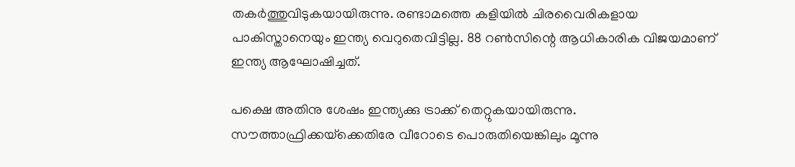തകര്‍ത്തുവിടുകയായിരുന്നു. രണ്ടാമത്തെ കളിയില്‍ ചിരവൈരികളായ പാകിസ്താനെയും ഇന്ത്യ വെറുതെവിട്ടില്ല. 88 റണ്‍സിന്റെ ആധികാരിക വിജയമാണ് ഇന്ത്യ ആഘോഷിച്ചത്.

പക്ഷെ അതിനു ശേഷം ഇന്ത്യക്കു ട്രാക്ക് തെറ്റുകയായിരുന്നു. സൗത്താഫ്രിക്കയ്‌ക്കെതിരേ വീറോടെ പൊരുതിയെങ്കിലും മൂന്നു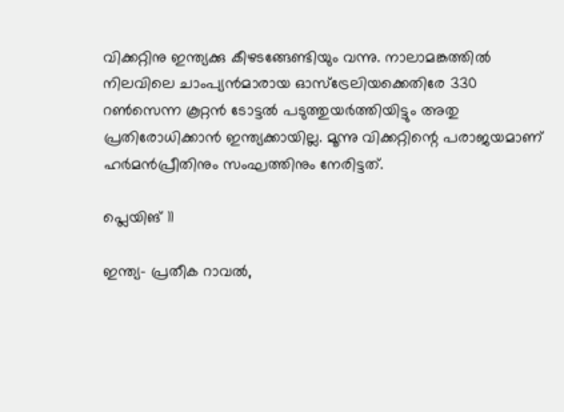വിക്കറ്റിനു ഇന്ത്യക്കു കീഴടങ്ങേണ്ടിയും വന്നു. നാലാമങ്കത്തില്‍ നിലവിലെ ചാംപ്യന്‍മാരായ ഓസ്‌ട്രേലിയക്കെതിരേ 330 റണ്‍സെന്ന കൂറ്റന്‍ ടോട്ടല്‍ പടുത്തുയര്‍ത്തിയിട്ടും അതു പ്രതിരോധിക്കാന്‍ ഇന്ത്യക്കായില്ല. മൂന്നു വിക്കറ്റിന്റെ പരാജയമാണ് ഹര്‍മന്‍പ്രീതിനും സംഘത്തിനും നേരിട്ടത്.

പ്ലെയിങ് 11

ഇന്ത്യ- പ്രതീക റാവല്‍,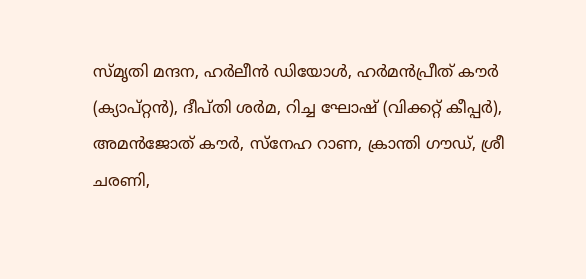സ്മൃതി മന്ദന, ഹര്‍ലീന്‍ ഡിയോള്‍, ഹര്‍മന്‍പ്രീത് കൗര്‍ (ക്യാപ്റ്റന്‍), ദീപ്തി ശര്‍മ, റിച്ച ഘോഷ് (വിക്കറ്റ് കീപ്പര്‍), അമന്‍ജോത് കൗര്‍, സ്‌നേഹ റാണ, ക്രാന്തി ഗൗഡ്, ശ്രീ ചരണി,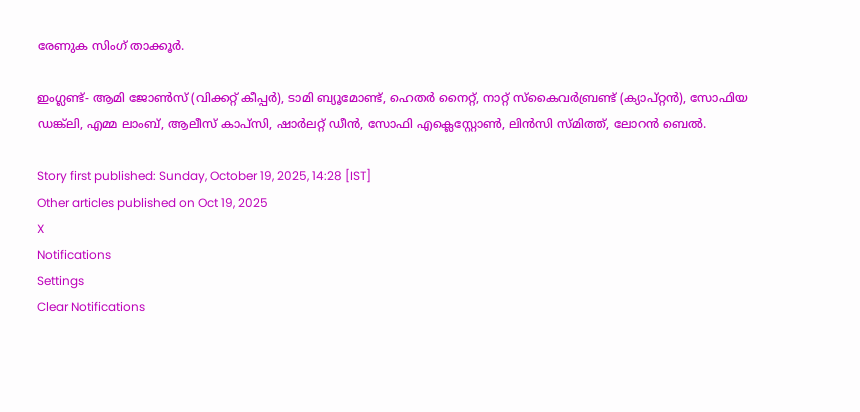രേണുക സിംഗ് താക്കൂര്‍.

ഇംഗ്ലണ്ട്- ആമി ജോണ്‍സ് (വിക്കറ്റ് കീപ്പര്‍), ടാമി ബ്യൂമോണ്ട്, ഹെതര്‍ നൈറ്റ്, നാറ്റ് സ്‌കൈവര്‍ബ്രണ്ട് (ക്യാപ്റ്റന്‍), സോഫിയ ഡങ്ക്‌ലി, എമ്മ ലാംബ്, ആലീസ് കാപ്‌സി, ഷാര്‍ലറ്റ് ഡീന്‍, സോഫി എക്ലെസ്റ്റോണ്‍, ലിന്‍സി സ്മിത്ത്, ലോറന്‍ ബെല്‍.

Story first published: Sunday, October 19, 2025, 14:28 [IST]
Other articles published on Oct 19, 2025
X
Notifications
Settings
Clear Notifications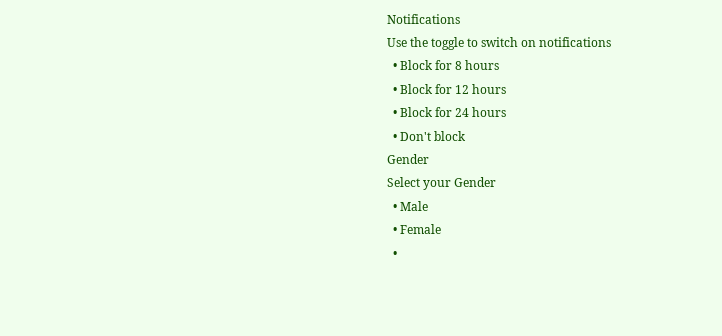Notifications
Use the toggle to switch on notifications
  • Block for 8 hours
  • Block for 12 hours
  • Block for 24 hours
  • Don't block
Gender
Select your Gender
  • Male
  • Female
  •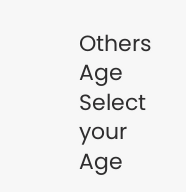Others
Age
Select your Age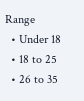Range
  • Under 18
  • 18 to 25
  • 26 to 35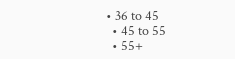• 36 to 45
  • 45 to 55
  • 55+